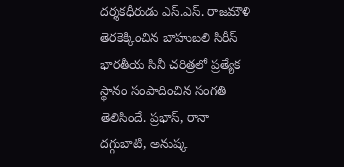దర్శకధీరుడు ఎస్.ఎస్. రాజమౌళి తెరకెక్కించిన బాహుబలి సిరీస్ భారతీయ సినీ చరిత్రలో ప్రత్యేక స్థానం సంపాదించిన సంగతి తెలిసిందే. ప్రభాస్, రానా దగ్గుబాటి, అనుష్క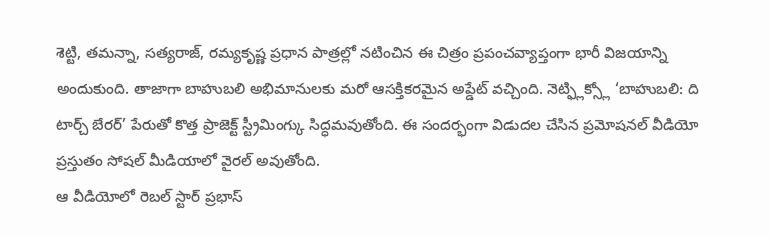శెట్టి, తమన్నా, సత్యరాజ్, రమ్యకృష్ణ ప్రధాన పాత్రల్లో నటించిన ఈ చిత్రం ప్రపంచవ్యాప్తంగా భారీ విజయాన్ని అందుకుంది. తాజాగా బాహుబలి అభిమానులకు మరో ఆసక్తికరమైన అప్డేట్ వచ్చింది. నెట్ఫ్లిక్స్లో ‘బాహుబలి: ది టార్చ్ బేరర్’ పేరుతో కొత్త ప్రాజెక్ట్ స్ట్రీమింగ్కు సిద్ధమవుతోంది. ఈ సందర్భంగా విడుదల చేసిన ప్రమోషనల్ వీడియో ప్రస్తుతం సోషల్ మీడియాలో వైరల్ అవుతోంది.
ఆ వీడియోలో రెబల్ స్టార్ ప్రభాస్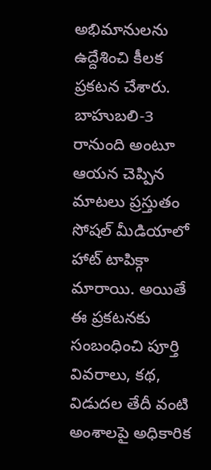అభిమానులను ఉద్దేశించి కీలక ప్రకటన చేశారు. బాహుబలి-3 రానుంది అంటూ ఆయన చెప్పిన మాటలు ప్రస్తుతం సోషల్ మీడియాలో హాట్ టాపిక్గా మారాయి. అయితే ఈ ప్రకటనకు సంబంధించి పూర్తి వివరాలు, కథ, విడుదల తేదీ వంటి అంశాలపై అధికారిక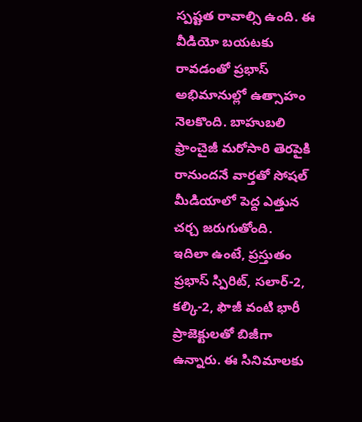స్పష్టత రావాల్సి ఉంది. ఈ వీడియో బయటకు రావడంతో ప్రభాస్ అభిమానుల్లో ఉత్సాహం నెలకొంది. బాహుబలి ఫ్రాంచైజీ మరోసారి తెరపైకి రానుందనే వార్తతో సోషల్ మీడియాలో పెద్ద ఎత్తున చర్చ జరుగుతోంది.
ఇదిలా ఉంటే, ప్రస్తుతం ప్రభాస్ స్పిరిట్, సలార్-2, కల్కి-2, ఫౌజీ వంటి భారీ ప్రాజెక్టులతో బిజీగా ఉన్నారు. ఈ సినిమాలకు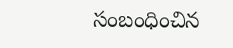సంబంధించిన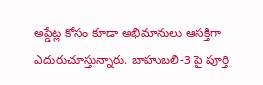అప్డేట్ల కోసం కూడా అభిమానులు ఆసక్తిగా ఎదురుచూస్తున్నారు. బాహుబలి-3 పై పూర్తి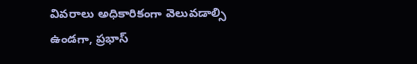వివరాలు అధికారికంగా వెలువడాల్సి ఉండగా, ప్రభాస్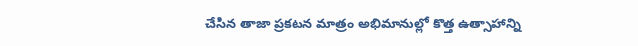చేసిన తాజా ప్రకటన మాత్రం అభిమానుల్లో కొత్త ఉత్సాహాన్ని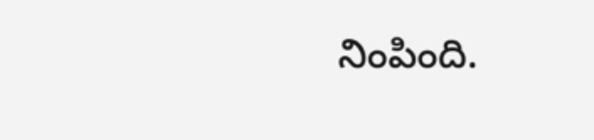నింపింది.